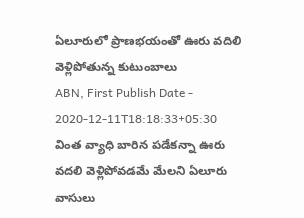ఏలూరులో ప్రాణభయంతో ఊరు వదిలి వెళ్లిపోతున్న కుటుంబాలు
ABN, First Publish Date - 2020-12-11T18:18:33+05:30
వింత వ్యాధి బారిన పడేకన్నా ఊరు వదలి వెళ్లిపోవడమే మేలని ఏలూరు వాసులు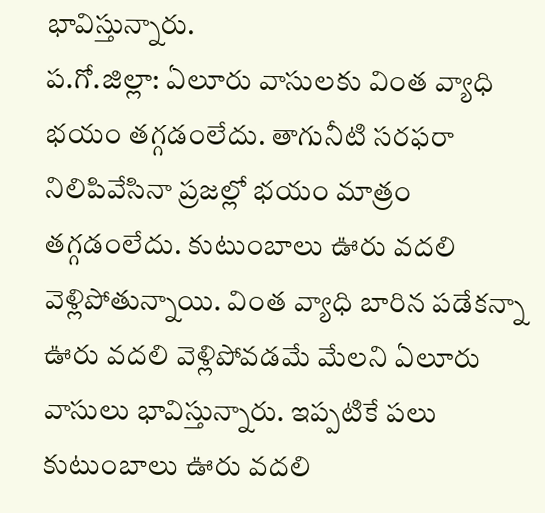భావిస్తున్నారు.
ప.గో.జిల్లా: ఏలూరు వాసులకు వింత వ్యాధి భయం తగ్గడంలేదు. తాగునీటి సరఫరా నిలిపివేసినా ప్రజల్లో భయం మాత్రం తగ్గడంలేదు. కుటుంబాలు ఊరు వదలి వెళ్లిపోతున్నాయి. వింత వ్యాధి బారిన పడేకన్నా ఊరు వదలి వెళ్లిపోవడమే మేలని ఏలూరు వాసులు భావిస్తున్నారు. ఇప్పటికే పలు కుటుంబాలు ఊరు వదలి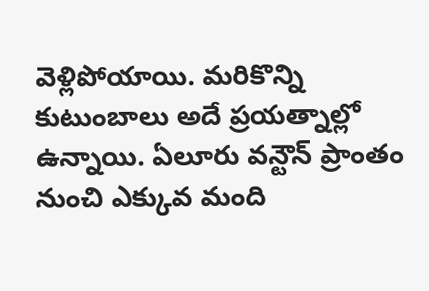వెళ్లిపోయాయి. మరికొన్ని కుటుంబాలు అదే ప్రయత్నాల్లో ఉన్నాయి. ఏలూరు వన్టౌన్ ప్రాంతం నుంచి ఎక్కువ మంది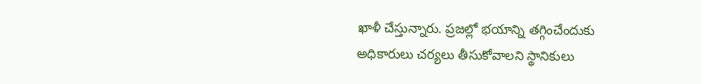ఖాళీ చేస్తున్నారు. ప్రజల్లో భయాన్ని తగ్గించేందుకు అధికారులు చర్యలు తీసుకోవాలని స్థానికులు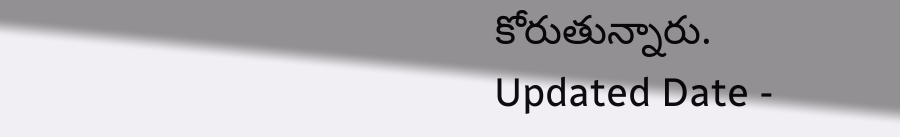కోరుతున్నారు.
Updated Date -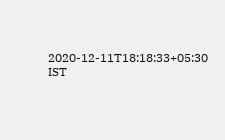2020-12-11T18:18:33+05:30 IST